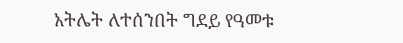አትሌት ለተሰንበት ግደይ የዓመቱ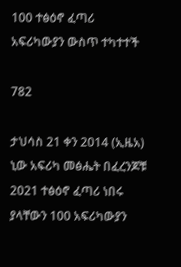100 ተፅዕኖ ፈጣሪ አፍሪካውያን ውስጥ ተካተተች

782

ታህሳስ 21 ቀን 2014 (ኢዜአ) ኒው አፍሪካ መፅሔት በፈረንጆቹ 2021 ተፅዕኖ ፈጣሪ ነበሩ ያላቸውን 100 አፍሪካውያን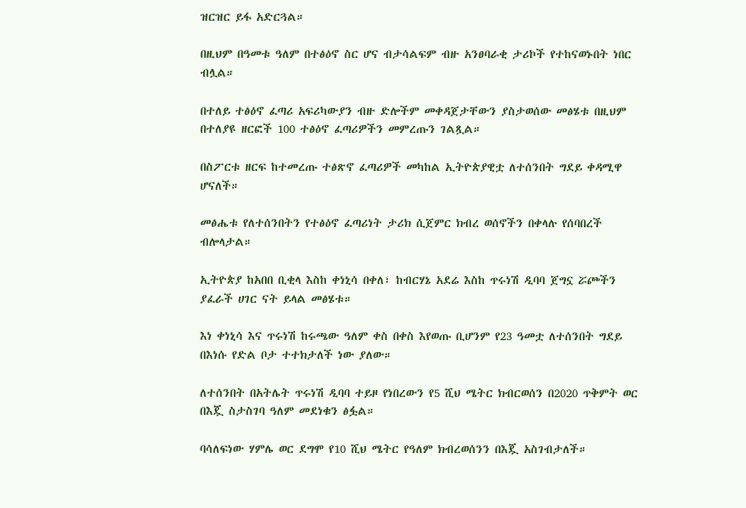ዝርዝር ይፋ አድርጓል።

በዚህም በዓመቱ ዓለም በተፅዕኖ ስር ሆና ብታሳልፍም ብዙ አንፀባራቂ ታሪኮች የተከናወኑበት ነበር ብሏል።

በተለይ ተፅዕኖ ፈጣሪ አፍሪካውያን ብዙ ድሎችም መቀዳጀታቸውን ያስታወሰው መፅሄቱ በዚህም በተለያዩ ዘርፎች 100 ተፅዕኖ ፈጣሪዎችን መምረጡን ገልጿል።

በስፖርቱ ዘርፍ ከተመረጡ ተፅጽኖ ፈጣሪዎች መካከል ኢትዮጵያዊቷ ለተሰንበት ግደይ ቀዳሚዋ ሆናለች።

መፅሔቱ የለተሰንበትን የተፅዕኖ ፈጣሪነት ታሪክ ሲጀምር ክብረ ወሰኖችን በቀላሉ የሰባበረች ብሎላታል።

ኢትዮጵያ ከአበበ ቢቂላ እስከ ቀነኒሳ በቀለ፣ ከብርሃኔ አደሬ እስከ ጥሩነሽ ዲባባ ጀግኗ ሯጮችን ያፈራች ሀገር ናት ይላል መፅሄቱ።

እነ ቀነኒሳ እና ጥሩነሽ ከሩጫው ዓለም ቀስ በቀስ እየወጡ ቢሆንም የ23 ዓመቷ ለተሰንበት ግደይ በእነሱ የድል ቦታ ተተክታለች ነው ያለው።

ለተሰንበት በአትሌት ጥሩነሽ ዲባባ ተይዞ የነበረውን የ5 ሺህ ሜትር ክብርወሰን በ2020 ጥቅምት ወር በእጇ ስታስገባ ዓለም መደነቁን ፅፏል።

ባሳለፍነው ሃምሌ ወር ደግሞ የ10 ሺህ ሜትር የዓለም ክብረወሰንን በእጇ አስገብታለች።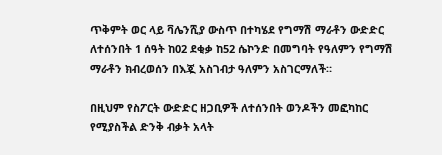ጥቅምት ወር ላይ ቫሌንሺያ ውስጥ በተካሄደ የግማሽ ማራቶን ውድድር ለተሰንበት 1 ሰዓት ከ02 ደቂቃ ከ52 ሴኮንድ በመግባት የዓለምን የግማሽ ማራቶን ክብረወሰን በእጇ አስገብታ ዓለምን አስገርማለች።

በዚህም የስፖርት ውድድር ዘጋቢዎች ለተሰንበት ወንዶችን መፎካከር የሚያስችል ድንቅ ብቃት አላት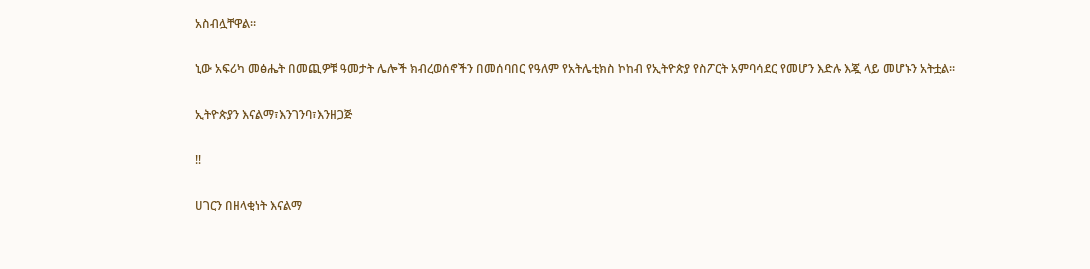አስብሏቸዋል።

ኒው አፍሪካ መፅሔት በመጪዎቹ ዓመታት ሌሎች ክብረወሰኖችን በመሰባበር የዓለም የአትሌቲክስ ኮከብ የኢትዮጵያ የስፖርት አምባሳደር የመሆን እድሉ እጇ ላይ መሆኑን አትቷል።

ኢትዮጵያን እናልማ፣እንገንባ፣እንዘጋጅ

‼

ሀገርን በዘላቂነት እናልማ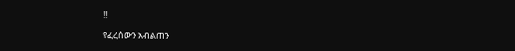‼

የፈረሰውን አብልጠን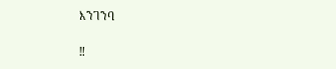እንገንባ

‼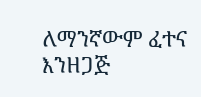ለማንኛውም ፈተና እንዘጋጅ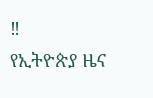‼
የኢትዮጵያ ዜና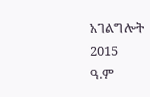አገልግሎት
2015
ዓ.ም